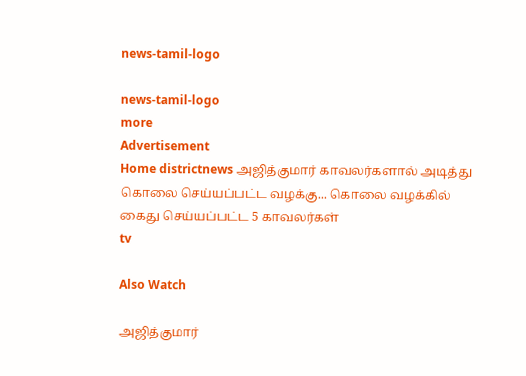news-tamil-logo

news-tamil-logo
more
Advertisement
Home districtnews அஜித்குமார் காவலர்களால் அடித்து கொலை செய்யப்பட்ட வழக்கு... கொலை வழக்கில் கைது செய்யப்பட்ட 5 காவலர்கள்
tv

Also Watch

அஜித்குமார்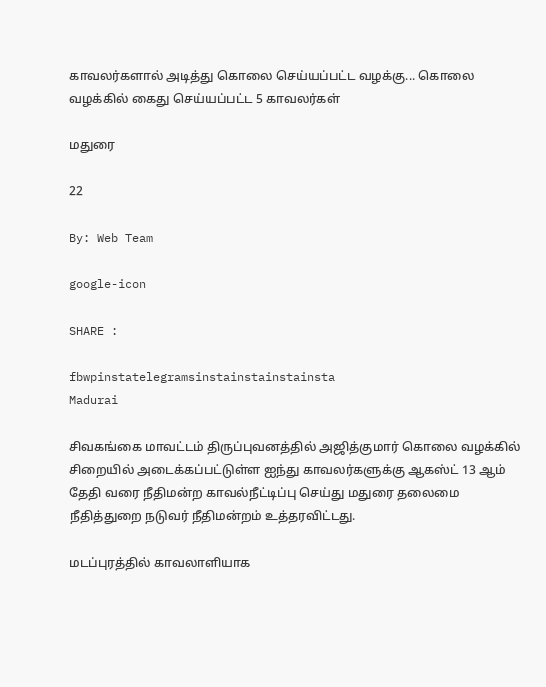காவலர்களால் அடித்து கொலை செய்யப்பட்ட வழக்கு... கொலை வழக்கில் கைது செய்யப்பட்ட 5 காவலர்கள்

மதுரை

22

By: Web Team

google-icon

SHARE :

fbwpinstatelegramsinstainstainstainsta
Madurai

சிவகங்கை மாவட்டம் திருப்புவனத்தில் அஜித்குமார் கொலை வழக்கில் சிறையில் அடைக்கப்பட்டுள்ள ஐந்து காவலர்களுக்கு ஆகஸ்ட் 13 ஆம் தேதி வரை நீதிமன்ற காவல்நீட்டிப்பு செய்து மதுரை தலைமை நீதித்துறை நடுவர் நீதிமன்றம் உத்தரவிட்டது.

மடப்புரத்தில் காவலாளியாக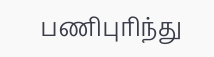பணிபுரிந்து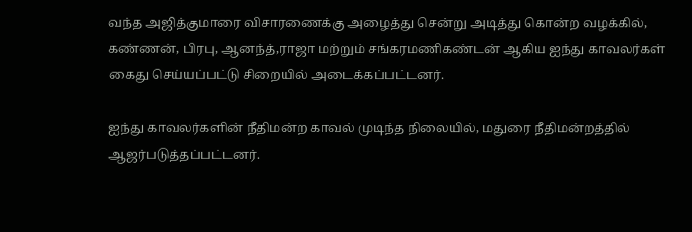வந்த அஜித்குமாரை விசாரணைக்கு அழைத்து சென்று அடித்து கொன்ற வழக்கில், கண்ணன், பிரபு, ஆனந்த்,ராஜா மற்றும் சங்கரமணிகண்டன் ஆகிய ஐந்து காவலர்கள் கைது செய்யப்பட்டு சிறையில் அடைக்கப்பட்டனர்.

ஐந்து காவலர்களின் நீதிமன்ற காவல் முடிந்த நிலையில், மதுரை நீதிமன்றத்தில் ஆஜர்படுத்தப்பட்டனர்.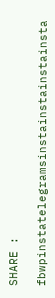SHARE :

fbwpinstatelegramsinstainstainstainsta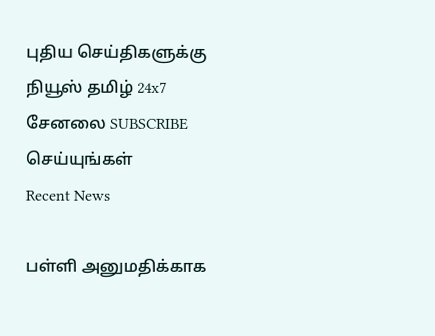புதிய செய்திகளுக்கு நியூஸ் தமிழ் 24x7 சேனலை SUBSCRIBE செய்யுங்கள்
Recent News

பள்ளி அனுமதிக்காக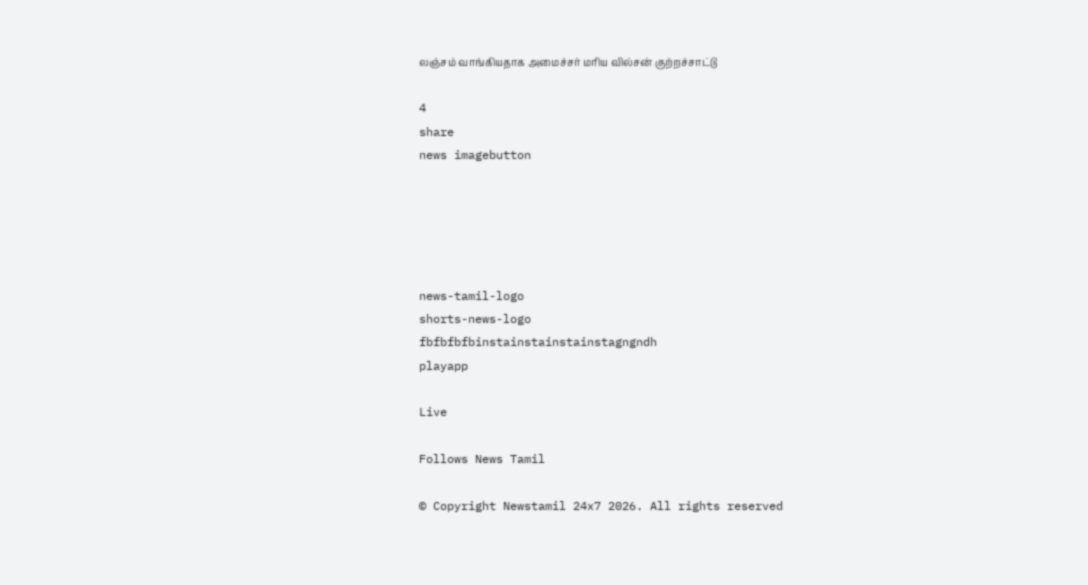லஞ்சம் வாங்கியதாக அமைச்சர் மரிய வில்சன் குற்றச்சாட்டு

4
share
news imagebutton





news-tamil-logo
shorts-news-logo
fbfbfbfbinstainstainstainstagngndh
playapp

Live

Follows News Tamil

© Copyright Newstamil 24x7 2026. All rights reserved